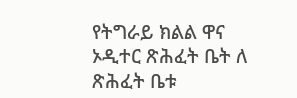የትግራይ ክልል ዋና ኦዲተር ጽሕፈት ቤት ለ ጽሕፈት ቤቱ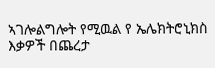ኣገሎልግሎት የሚዉል የ ኤሌክትሮኒክስ እቃዎች በጨረታ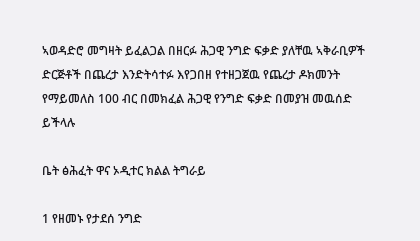ኣወዳድሮ መግዛት ይፈልጋል በዘርፉ ሕጋዊ ንግድ ፍቃድ ያለቸዉ ኣቅራቢዎች ድርጅቶች በጨረታ እንድትሳተፉ እየጋበዘ የተዘጋጀዉ የጨረታ ዶክመንት የማይመለስ 100 ብር በመክፈል ሕጋዊ የንግድ ፍቃድ በመያዝ መዉሰድ ይችላሉ

ቤት ፅሕፈት ዋና ኦዲተር ክልል ትግራይ

1 የዘመኑ የታደሰ ንግድ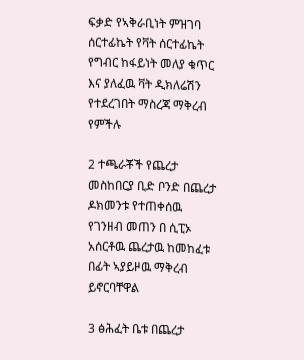ፍቃድ የኣቅራቢነት ምዝገባ ሰርተፊኬት የቫት ሰርተፊኬት የግብር ከፋይነት መለያ ቁጥር እና ያለፈዉ ቫት ዲክለሬሽን የተደረገበት ማስረጃ ማቅረብ የምችሉ

2 ተጫራቾች የጨረታ መስከበርያ ቢድ ቦንድ በጨረታ ዶክመንቱ የተጠቀሰዉ የገንዘብ መጠን በ ሲፒኦ አሰርቶዉ ጨረታዉ ከመከፈቱ በፊት ኣያይዞዉ ማቅረብ ይኖርባቸዋል

3 ፅሕፈት ቤቱ በጨረታ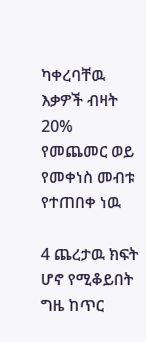ካቀረባቸዉ እቃዎች ብዛት 20% የመጨመር ወይ የመቀነስ መብቱ የተጠበቀ ነዉ

4 ጨረታዉ ክፍት ሆኖ የሚቆይበት ግዜ ከጥር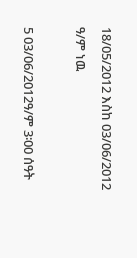18/05/2012 እስከ 03/06/2012 ዓ/ም ነዉ

5 03/06/2012ዓ/ም 3፡00 ሰዓት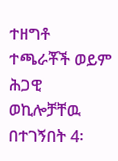ተዘግቶ ተጫራቾች ወይም ሕጋዊ ወኪሎቻቸዉ በተገኝበት 4፡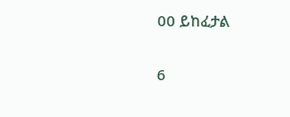00 ይከፈታል

6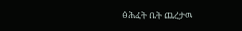ፅሕፈት ቤት ጨረታዉ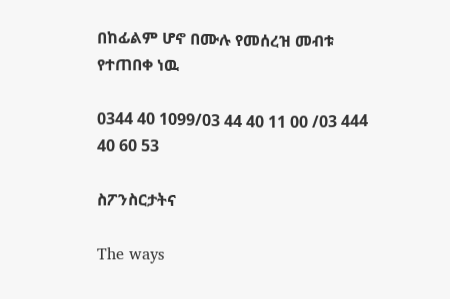በከፊልም ሆኖ በሙሉ የመሰረዝ መብቱ የተጠበቀ ነዉ

0344 40 1099/03 44 40 11 00 /03 444 40 60 53

ስፖንስርታትና

The ways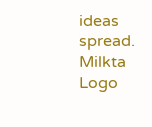ideas spread.
Milkta Logo